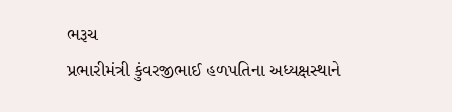ભરૂચ
પ્રભારીમંત્રી કુંવરજીભાઈ હળપતિના અધ્યક્ષસ્થાને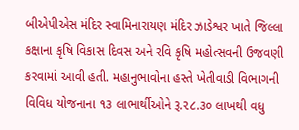બીએપીએસ મંદિર સ્વામિનારાયણ મંદિર ઝાડેશ્વર ખાતે જિલ્લા કક્ષાના કૃષિ વિકાસ દિવસ અને રવિ કૃષિ મહોત્સવની ઉજવણી કરવામાં આવી હતી. મહાનુભાવોના હસ્તે ખેતીવાડી વિભાગની વિવિધ યોજનાના ૧૩ લાભાર્થીઓને રૂ.૨૮.૩૦ લાખથી વધુ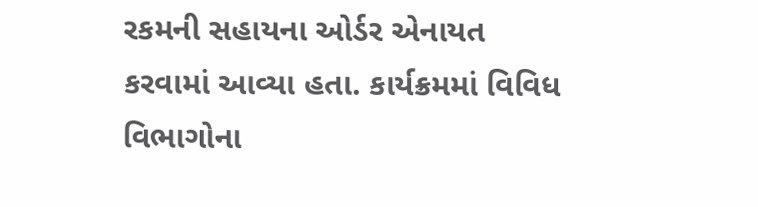રકમની સહાયના ઓર્ડર એનાયત કરવામાં આવ્યા હતા. કાર્યક્રમમાં વિવિધ વિભાગોના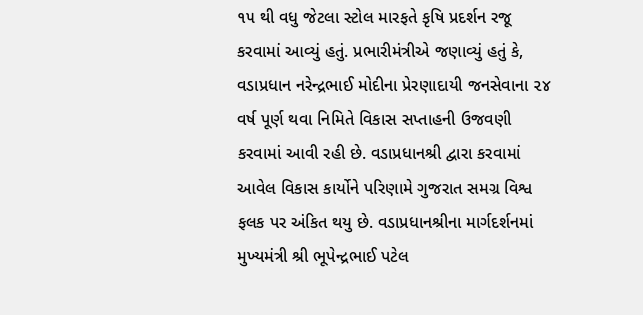૧૫ થી વધુ જેટલા સ્ટોલ મારફતે કૃષિ પ્રદર્શન રજૂ કરવામાં આવ્યું હતું. પ્રભારીમંત્રીએ જણાવ્યું હતું કે, વડાપ્રધાન નરેન્દ્રભાઈ મોદીના પ્રેરણાદાયી જનસેવાના ૨૪ વર્ષ પૂર્ણ થવા નિમિતે વિકાસ સપ્તાહની ઉજવણી કરવામાં આવી રહી છે. વડાપ્રધાનશ્રી દ્વારા કરવામાં આવેલ વિકાસ કાર્યોને પરિણામે ગુજરાત સમગ્ર વિશ્વ ફલક પર અંકિત થયુ છે. વડાપ્રધાનશ્રીના માર્ગદર્શનમાં મુખ્યમંત્રી શ્રી ભૂપેન્દ્રભાઈ પટેલ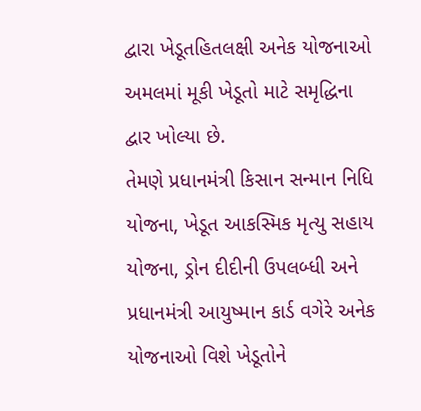દ્વારા ખેડૂતહિતલક્ષી અનેક યોજનાઓ અમલમાં મૂકી ખેડૂતો માટે સમૃદ્ધિના દ્વાર ખોલ્યા છે.
તેમણે પ્રધાનમંત્રી કિસાન સન્માન નિધિ યોજના, ખેડૂત આકસ્મિક મૃત્યુ સહાય યોજના, ડ્રોન દીદીની ઉપલબ્ધી અને પ્રધાનમંત્રી આયુષ્માન કાર્ડ વગેરે અનેક યોજનાઓ વિશે ખેડૂતોને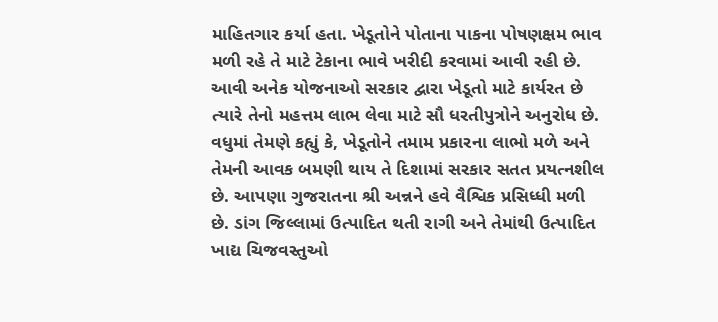માહિતગાર કર્યા હતા. ખેડૂતોને પોતાના પાકના પોષણક્ષમ ભાવ મળી રહે તે માટે ટેકાના ભાવે ખરીદી કરવામાં આવી રહી છે. આવી અનેક યોજનાઓ સરકાર દ્વારા ખેડૂતો માટે કાર્યરત છે ત્યારે તેનો મહત્તમ લાભ લેવા માટે સૌ ધરતીપુત્રોને અનુરોધ છે.
વધુમાં તેમણે કહ્યું કે, ખેડૂતોને તમામ પ્રકારના લાભો મળે અને તેમની આવક બમણી થાય તે દિશામાં સરકાર સતત પ્રયત્નશીલ છે. આપણા ગુજરાતના શ્રી અન્નને હવે વૈશ્વિક પ્રસિધ્ધી મળી છે. ડાંગ જિલ્લામાં ઉત્પાદિત થતી રાગી અને તેમાંથી ઉત્પાદિત ખાદ્ય ચિજવસ્તુઓ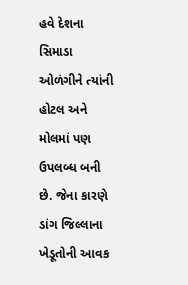હવે દેશના સિમાડા ઓળંગીને ત્યાંની હોટલ અને મોલમાં પણ ઉપલબ્ધ બની છે. જેના કારણે ડાંગ જિલ્લાના ખેડૂતોની આવક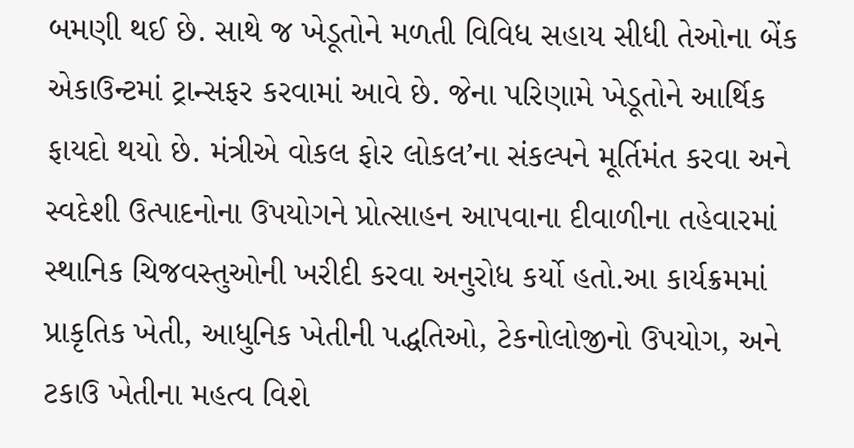બમણી થઈ છે. સાથે જ ખેડૂતોને મળતી વિવિધ સહાય સીધી તેઓના બેંક એકાઉન્ટમાં ટ્રાન્સફર કરવામાં આવે છે. જેના પરિણામે ખેડૂતોને આર્થિક ફાયદો થયો છે. મંત્રીએ વોકલ ફોર લોકલ’ના સંકલ્પને મૂર્તિમંત કરવા અને સ્વદેશી ઉત્પાદનોના ઉપયોગને પ્રોત્સાહન આપવાના દીવાળીના તહેવારમાં સ્થાનિક ચિજવસ્તુઓની ખરીદી કરવા અનુરોધ કર્યો હતો.આ કાર્યક્રમમાં પ્રાકૃતિક ખેતી, આધુનિક ખેતીની પદ્ધતિઓ, ટેકનોલોજીનો ઉપયોગ, અને ટકાઉ ખેતીના મહત્વ વિશે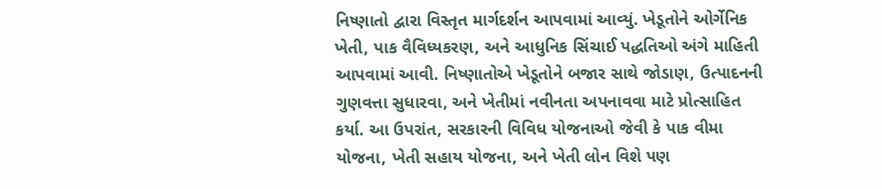નિષ્ણાતો દ્વારા વિસ્તૃત માર્ગદર્શન આપવામાં આવ્યું. ખેડૂતોને ઓર્ગેનિક ખેતી, પાક વૈવિધ્યકરણ, અને આધુનિક સિંચાઈ પદ્ધતિઓ અંગે માહિતી આપવામાં આવી. નિષ્ણાતોએ ખેડૂતોને બજાર સાથે જોડાણ, ઉત્પાદનની ગુણવત્તા સુધારવા, અને ખેતીમાં નવીનતા અપનાવવા માટે પ્રોત્સાહિત કર્યા. આ ઉપરાંત, સરકારની વિવિધ યોજનાઓ જેવી કે પાક વીમા યોજના, ખેતી સહાય યોજના, અને ખેતી લોન વિશે પણ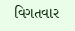વિગતવાર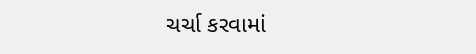ચર્ચા કરવામાં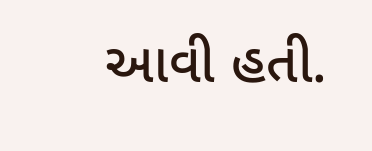આવી હતી.